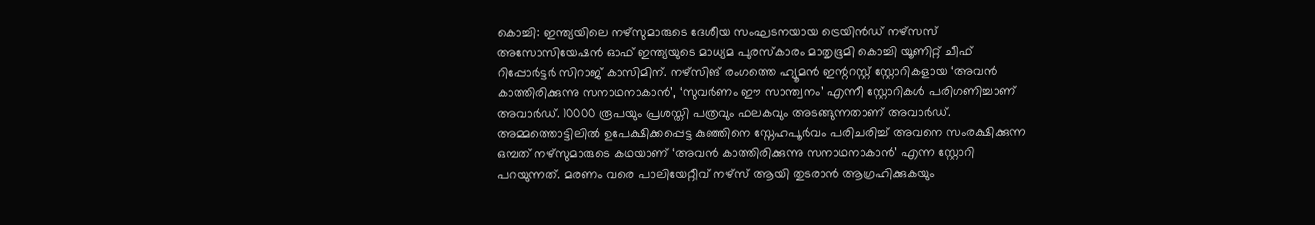കൊച്ചി: ഇന്ത്യയിലെ നഴ്സുമാരുടെ ദേശീയ സംഘടനയായ ട്രെയിൻഡ് നഴ്സസ് അസോസിയേഷൻ ഓഫ് ഇന്ത്യയുടെ മാധ്യമ പുരസ്കാരം മാതൃഭൂമി കൊച്ചി യൂണിറ്റ് ചീഫ് റിപ്പോർട്ടർ സിറാജ് കാസിമിന്. നഴ്സിങ് രംഗത്തെ ഹ്യൂമൻ ഇന്ററസ്റ്റ് സ്റ്റോറികളായ ‘അവൻ കാത്തിരിക്കുന്നു സനാഥനാകാൻ’, ‘സുവർണം ഈ സാന്ത്വനം’ എന്നീ സ്റ്റോറികൾ പരിഗണിച്ചാണ് അവാർഡ്. 10000 രൂപയും പ്രശസ്തി പത്രവും ഫലകവും അടങ്ങുന്നതാണ് അവാർഡ്.
അമ്മത്തൊട്ടിലിൽ ഉപേക്ഷിക്കപ്പെട്ട കുഞ്ഞിനെ സ്നേഹപൂർവം പരിചരിച്ച് അവനെ സംരക്ഷിക്കുന്ന ഒമ്പത് നഴ്സുമാരുടെ കഥയാണ് ‘അവൻ കാത്തിരിക്കുന്നു സനാഥനാകാൻ’ എന്ന സ്റ്റോറി പറയുന്നത്. മരണം വരെ പാലിയേറ്റീവ് നഴ്സ് ആയി തുടരാൻ ആഗ്രഹിക്കുകയും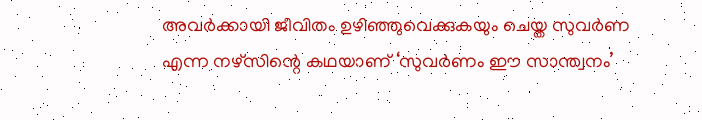അവർക്കായി ജീവിതം ഉഴിഞ്ഞുവെക്കുകയും ചെയ്ത സുവർണ എന്ന നഴ്സിന്റെ കഥയാണ് ‘സുവർണം ഈ സാന്ത്വനം’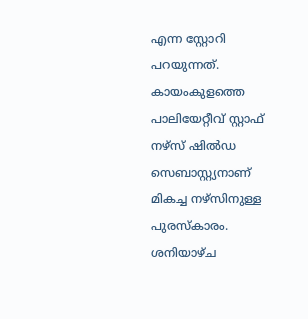എന്ന സ്റ്റോറി പറയുന്നത്.
കായംകുളത്തെ പാലിയേറ്റീവ് സ്റ്റാഫ് നഴ്സ് ഷിൽഡ സെബാസ്റ്റ്യനാണ് മികച്ച നഴ്സിനുള്ള പുരസ്കാരം. ശനിയാഴ്ച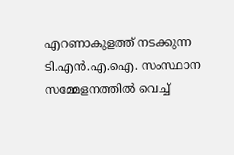എറണാകുളത്ത് നടക്കുന്ന ടി.എൻ.എ.ഐ. സംസ്ഥാന സമ്മേളനത്തിൽ വെച്ച്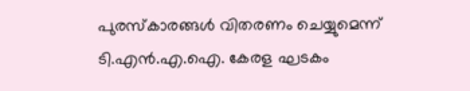പുരസ്കാരങ്ങൾ വിതരണം ചെയ്യുമെന്ന് ടി.എൻ.എ.ഐ. കേരള ഘടകം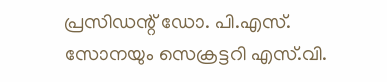പ്രസിഡന്റ് ഡോ. പി.എസ്. സോനയും സെക്രട്ടറി എസ്.വി.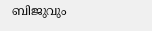ബിജുവും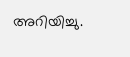അറിയിച്ചു.